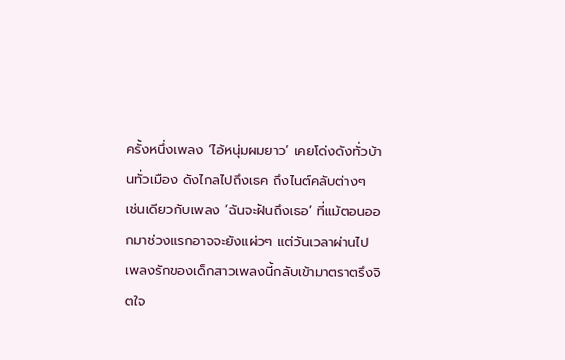ครั้งหนึ่งเพลง ‘ไอ้หนุ่มผมยาว’ เคยโด่งดังทั่วบ้านทั่วเมือง ดังไกลไปถึงเธค ถึงไนต์คลับต่างๆ
เช่นเดียวกับเพลง ‘ฉันจะฝันถึงเธอ’ ที่แม้ตอนออกมาช่วงแรกอาจจะยังแผ่วๆ แต่วันเวลาผ่านไป เพลงรักของเด็กสาวเพลงนี้กลับเข้ามาตราตรึงจิตใจ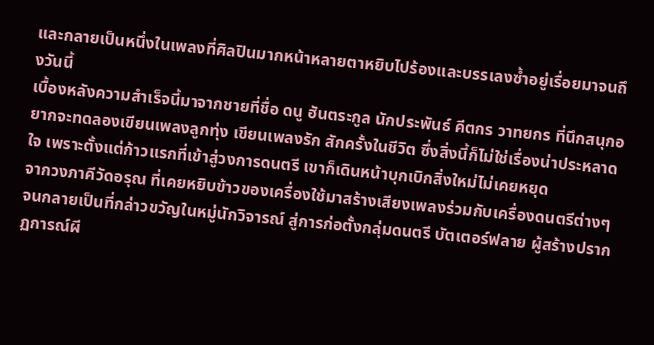และกลายเป็นหนึ่งในเพลงที่ศิลปินมากหน้าหลายตาหยิบไปร้องและบรรเลงซ้ำอยู่เรื่อยมาจนถึงวันนี้
เบื้องหลังความสำเร็จนี้มาจากชายที่ชื่อ ดนู ฮันตระกูล นักประพันธ์ คีตกร วาทยกร ที่นึกสนุกอยากจะทดลองเขียนเพลงลูกทุ่ง เขียนเพลงรัก สักครั้งในชีวิต ซึ่งสิ่งนี้ก็ไม่ใช่เรื่องน่าประหลาดใจ เพราะตั้งแต่ก้าวแรกที่เข้าสู่วงการดนตรี เขาก็เดินหน้าบุกเบิกสิ่งใหม่ไม่เคยหยุด
จากวงภาคีวัดอรุณ ที่เคยหยิบข้าวของเครื่องใช้มาสร้างเสียงเพลงร่วมกับเครื่องดนตรีต่างๆ จนกลายเป็นที่กล่าวขวัญในหมู่นักวิจารณ์ สู่การก่อตั้งกลุ่มดนตรี บัตเตอร์ฟลาย ผู้สร้างปรากฏการณ์ผี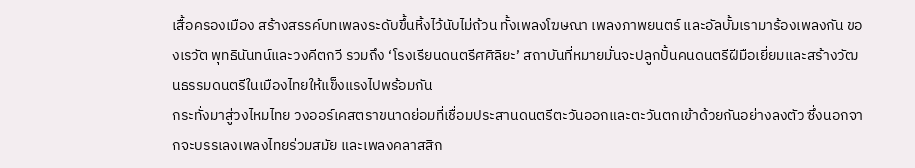เสื้อครองเมือง สร้างสรรค์บทเพลงระดับขึ้นหิ้งไว้นับไม่ถ้วน ทั้งเพลงโฆษณา เพลงภาพยนตร์ และอัลบั้มเรามาร้องเพลงกัน ของเรวัต พุทธินันทน์และวงคีตกวี รวมถึง ‘โรงเรียนดนตรีศศิลิยะ’ สถาบันที่หมายมั่นจะปลูกปั้นคนดนตรีฝีมือเยี่ยมและสร้างวัฒนธรรมดนตรีในเมืองไทยให้แข็งแรงไปพร้อมกัน
กระทั่งมาสู่วงไหมไทย วงออร์เคสตราขนาดย่อมที่เชื่อมประสานดนตรีตะวันออกและตะวันตกเข้าด้วยกันอย่างลงตัว ซึ่งนอกจากจะบรรเลงเพลงไทยร่วมสมัย และเพลงคลาสสิก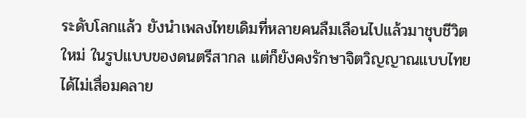ระดับโลกแล้ว ยังนำเพลงไทยเดิมที่หลายคนลืมเลือนไปแล้วมาชุบชีวิตใหม่ ในรูปแบบของดนตรีสากล แต่ก็ยังคงรักษาจิตวิญญาณแบบไทยได้ไม่เสื่อมคลาย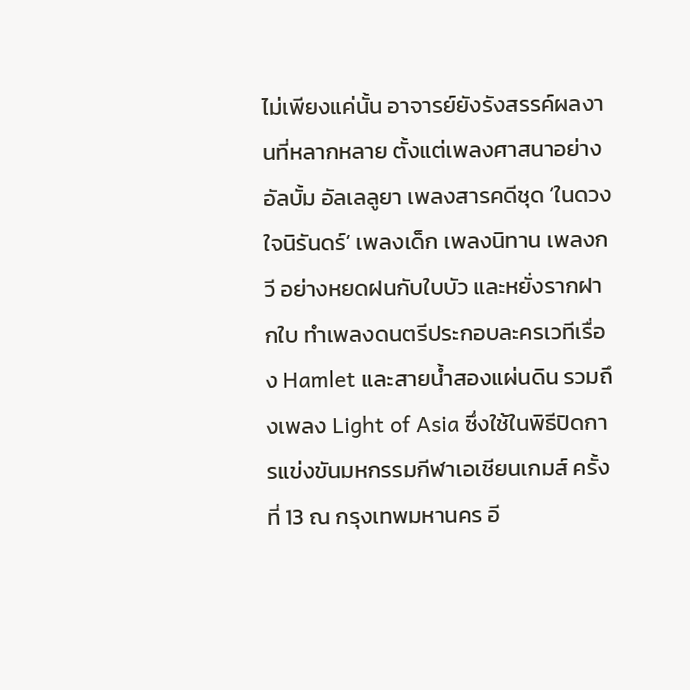ไม่เพียงแค่นั้น อาจารย์ยังรังสรรค์ผลงานที่หลากหลาย ตั้งแต่เพลงศาสนาอย่างอัลบั้ม อัลเลลูยา เพลงสารคดีชุด ‘ในดวงใจนิรันดร์’ เพลงเด็ก เพลงนิทาน เพลงกวี อย่างหยดฝนกับใบบัว และหยั่งรากฝากใบ ทำเพลงดนตรีประกอบละครเวทีเรื่อง Hamlet และสายน้ำสองแผ่นดิน รวมถึงเพลง Light of Asia ซึ่งใช้ในพิธีปิดการแข่งขันมหกรรมกีฬาเอเชียนเกมส์ ครั้งที่ 13 ณ กรุงเทพมหานคร อี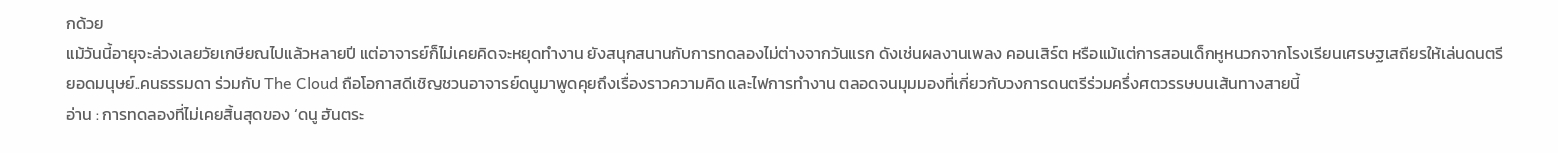กด้วย
แม้วันนี้อายุจะล่วงเลยวัยเกษียณไปแล้วหลายปี แต่อาจารย์ก็ไม่เคยคิดจะหยุดทำงาน ยังสนุกสนานกับการทดลองไม่ต่างจากวันแรก ดังเช่นผลงานเพลง คอนเสิร์ต หรือแม้แต่การสอนเด็กหูหนวกจากโรงเรียนเศรษฐเสถียรให้เล่นดนตรี
ยอดมนุษย์..คนธรรมดา ร่วมกับ The Cloud ถือโอกาสดีเชิญชวนอาจารย์ดนูมาพูดคุยถึงเรื่องราวความคิด และไฟการทำงาน ตลอดจนมุมมองที่เกี่ยวกับวงการดนตรีร่วมครึ่งศตวรรษบนเส้นทางสายนี้
อ่าน : การทดลองที่ไม่เคยสิ้นสุดของ ‘ดนู ฮันตระ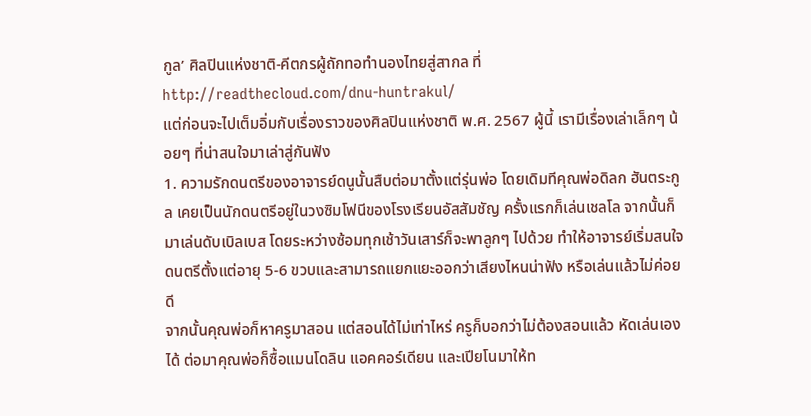กูล’ ศิลปินแห่งชาติ-คีตกรผู้ถักทอทำนองไทยสู่สากล ที่ http://readthecloud.com/dnu-huntrakul/
แต่ก่อนจะไปเต็มอิ่มกับเรื่องราวของศิลปินแห่งชาติ พ.ศ. 2567 ผู้นี้ เรามีเรื่องเล่าเล็กๆ น้อยๆ ที่น่าสนใจมาเล่าสู่กันฟัง
1. ความรักดนตรีของอาจารย์ดนูนั้นสืบต่อมาตั้งแต่รุ่นพ่อ โดยเดิมทีคุณพ่อดิลก ฮันตระกูล เคยเป็นนักดนตรีอยู่ในวงซิมโฟนีของโรงเรียนอัสสัมชัญ ครั้งแรกก็เล่นเชลโล จากนั้นก็มาเล่นดับเบิลเบส โดยระหว่างซ้อมทุกเช้าวันเสาร์ก็จะพาลูกๆ ไปด้วย ทำให้อาจารย์เริ่มสนใจดนตรีตั้งแต่อายุ 5-6 ขวบและสามารถแยกแยะออกว่าเสียงไหนน่าฟัง หรือเล่นแล้วไม่ค่อยดี
จากนั้นคุณพ่อก็หาครูมาสอน แต่สอนได้ไม่เท่าไหร่ ครูก็บอกว่าไม่ต้องสอนแล้ว หัดเล่นเองได้ ต่อมาคุณพ่อก็ซื้อแมนโดลิน แอคคอร์เดียน และเปียโนมาให้ท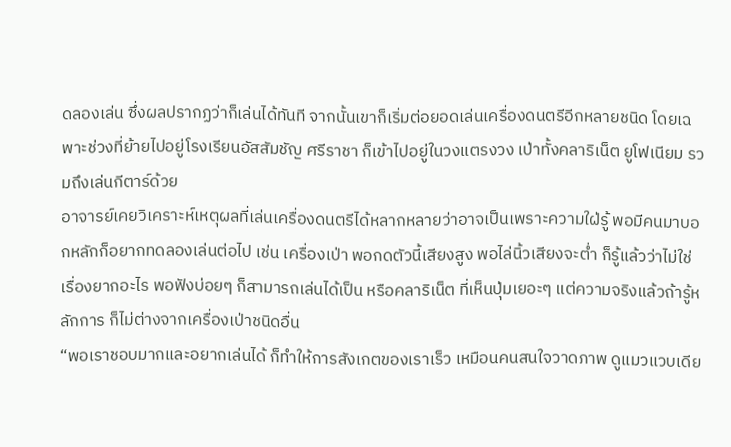ดลองเล่น ซึ่งผลปรากฏว่าก็เล่นได้ทันที จากนั้นเขาก็เริ่มต่อยอดเล่นเครื่องดนตรีอีกหลายชนิด โดยเฉพาะช่วงที่ย้ายไปอยู่โรงเรียนอัสสัมชัญ ศรีราชา ก็เข้าไปอยู่ในวงแตรงวง เป่าทั้งคลาริเน็ต ยูโฟเนียม รวมถึงเล่นกีตาร์ด้วย
อาจารย์เคยวิเคราะห์เหตุผลที่เล่นเครื่องดนตรีได้หลากหลายว่าอาจเป็นเพราะความใฝ่รู้ พอมีคนมาบอกหลักก็อยากทดลองเล่นต่อไป เช่น เครื่องเป่า พอกดตัวนี้เสียงสูง พอไล่นิ้วเสียงจะต่ำ ก็รู้แล้วว่าไม่ใช่เรื่องยากอะไร พอฟังบ่อยๆ ก็สามารถเล่นได้เป็น หรือคลาริเน็ต ที่เห็นปุ่มเยอะๆ แต่ความจริงแล้วถ้ารู้หลักการ ก็ไม่ต่างจากเครื่องเป่าชนิดอื่น
“พอเราชอบมากและอยากเล่นได้ ก็ทำให้การสังเกตของเราเร็ว เหมือนคนสนใจวาดภาพ ดูแมวแวบเดีย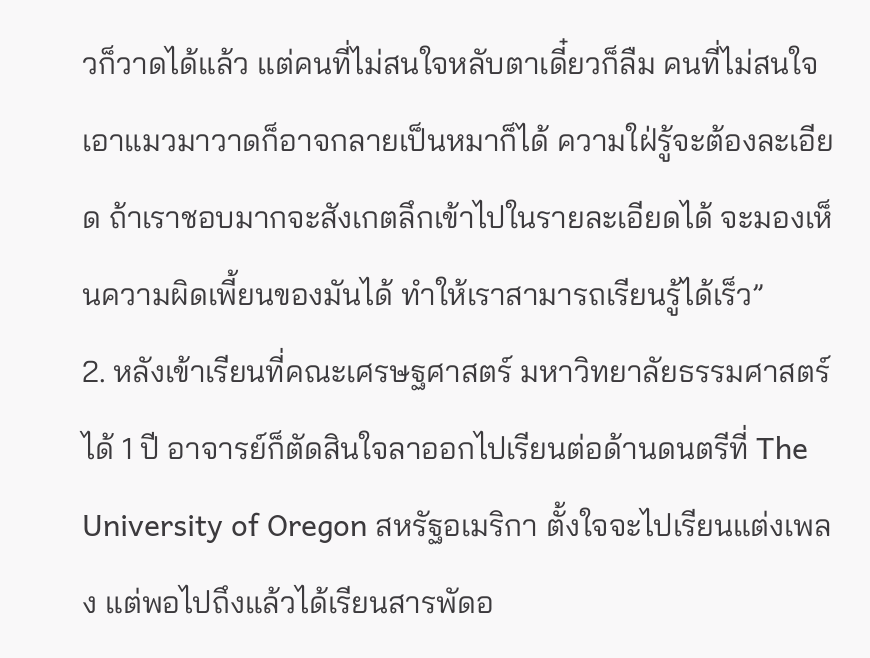วก็วาดได้แล้ว แต่คนที่ไม่สนใจหลับตาเดี๋ยวก็ลืม คนที่ไม่สนใจ เอาแมวมาวาดก็อาจกลายเป็นหมาก็ได้ ความใฝ่รู้จะต้องละเอียด ถ้าเราชอบมากจะสังเกตลึกเข้าไปในรายละเอียดได้ จะมองเห็นความผิดเพี้ยนของมันได้ ทำให้เราสามารถเรียนรู้ได้เร็ว”
2. หลังเข้าเรียนที่คณะเศรษฐศาสตร์ มหาวิทยาลัยธรรมศาสตร์ ได้ 1 ปี อาจารย์ก็ตัดสินใจลาออกไปเรียนต่อด้านดนตรีที่ The University of Oregon สหรัฐอเมริกา ตั้งใจจะไปเรียนแต่งเพลง แต่พอไปถึงแล้วได้เรียนสารพัดอ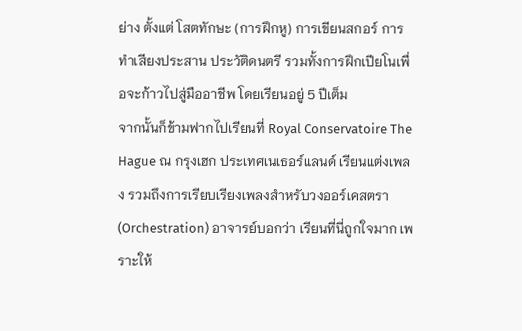ย่าง ตั้งแต่ โสตทักษะ (การฝึกหู) การเขียนสกอร์ การทำเสียงประสาน ประวัติดนตรี รวมทั้งการฝึกเปียโนเพื่อจะก้าวไปสู่มืออาชีพ โดยเรียนอยู่ 5 ปีเต็ม
จากนั้นก็ข้ามฟากไปเรียนที่ Royal Conservatoire The Hague ณ กรุงเฮก ประเทศเนเธอร์แลนด์ เรียนแต่งเพลง รวมถึงการเรียบเรียงเพลงสำหรับวงออร์เคสตรา (Orchestration) อาจารย์บอกว่า เรียนที่นี่ถูกใจมาก เพราะให้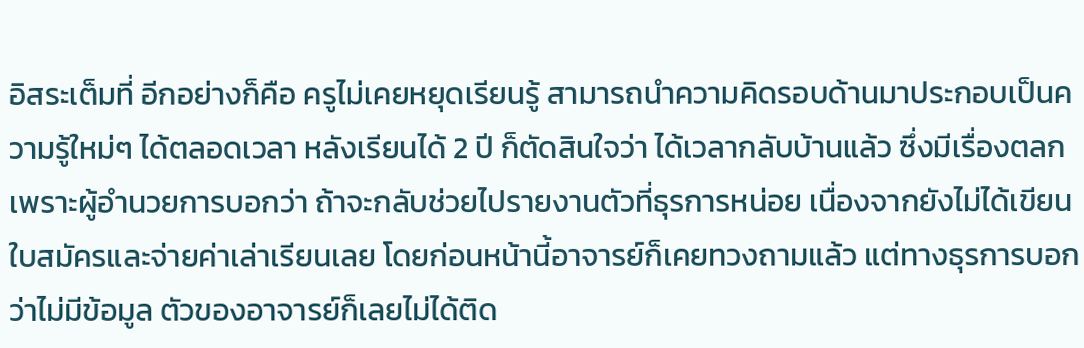อิสระเต็มที่ อีกอย่างก็คือ ครูไม่เคยหยุดเรียนรู้ สามารถนำความคิดรอบด้านมาประกอบเป็นความรู้ใหม่ๆ ได้ตลอดเวลา หลังเรียนได้ 2 ปี ก็ตัดสินใจว่า ได้เวลากลับบ้านแล้ว ซึ่งมีเรื่องตลก เพราะผู้อำนวยการบอกว่า ถ้าจะกลับช่วยไปรายงานตัวที่ธุรการหน่อย เนื่องจากยังไม่ได้เขียนใบสมัครและจ่ายค่าเล่าเรียนเลย โดยก่อนหน้านี้อาจารย์ก็เคยทวงถามแล้ว แต่ทางธุรการบอกว่าไม่มีข้อมูล ตัวของอาจารย์ก็เลยไม่ได้ติด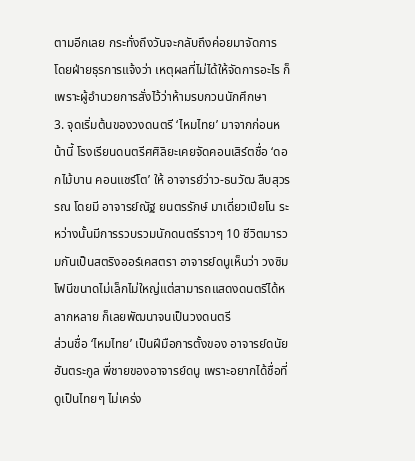ตามอีกเลย กระทั่งถึงวันจะกลับถึงค่อยมาจัดการ โดยฝ่ายธุรการแจ้งว่า เหตุผลที่ไม่ได้ให้จัดการอะไร ก็เพราะผู้อำนวยการสั่งไว้ว่าห้ามรบกวนนักศึกษา
3. จุดเริ่มต้นของวงดนตรี ‘ไหมไทย’ มาจากก่อนหน้านี้ โรงเรียนดนตรีศศิลิยะเคยจัดคอนเสิร์ตชื่อ ‘ดอกไม้บาน คอนแชร์โต’ ให้ อาจารย์ว่าว-ธนวัฒ สืบสุวรรณ โดยมี อาจารย์ณัฐ ยนตรรักษ์ มาเดี่ยวเปียโน ระหว่างนั้นมีการรวบรวมนักดนตรีราวๆ 10 ชีวิตมารวมกันเป็นสตริงออร์เคสตรา อาจารย์ดนูเห็นว่า วงซิมโฟนีขนาดไม่เล็กไม่ใหญ่แต่สามารถแสดงดนตรีได้หลากหลาย ก็เลยพัฒนาจนเป็นวงดนตรี
ส่วนชื่อ ‘ไหมไทย’ เป็นฝีมือการตั้งของ อาจารย์ดนัย ฮันตระกูล พี่ชายของอาจารย์ดนู เพราะอยากได้ชื่อที่ดูเป็นไทยๆ ไม่เคร่ง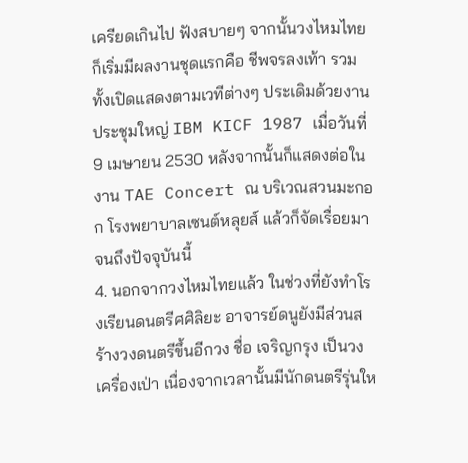เครียดเกินไป ฟังสบายๆ จากนั้นวงไหมไทยก็เริ่มมีผลงานชุดแรกคือ ชีพจรลงเท้า รวมทั้งเปิดแสดงตามเวทีต่างๆ ประเดิมด้วยงานประชุมใหญ่ IBM KICF 1987 เมื่อวันที่ 9 เมษายน 2530 หลังจากนั้นก็แสดงต่อในงาน TAE Concert ณ บริเวณสวนมะกอก โรงพยาบาลเซนต์หลุยส์ แล้วก็จัดเรื่อยมาจนถึงปัจจุบันนี้
4. นอกจากวงไหมไทยแล้ว ในช่วงที่ยังทำโรงเรียนดนตรีศศิลิยะ อาจารย์ดนูยังมีส่วนสร้างวงดนตรีขึ้นอีกวง ชื่อ เจริญกรุง เป็นวงเครื่องเป่า เนื่องจากเวลานั้นมีนักดนตรีรุ่นให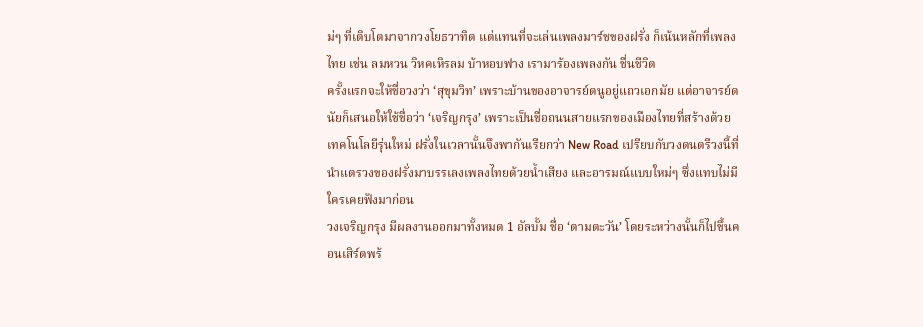ม่ๆ ที่เติบโตมาจากวงโยธวาทิต แต่แทนที่จะเล่นเพลงมาร์ชของฝรั่ง ก็เน้นหลักที่เพลงไทย เช่น ลมหวน วิหคเหิรลม บ้าหอบฟาง เรามาร้องเพลงกัน ชื่นชีวิต
ครั้งแรกจะให้ชื่อวงว่า ‘สุขุมวิท’ เพราะบ้านของอาจารย์ดนูอยู่แถวเอกมัย แต่อาจารย์ดนัยก็เสนอให้ใช้ชื่อว่า ‘เจริญกรุง’ เพราะเป็นชื่อถนนสายแรกของเมืองไทยที่สร้างด้วยเทคโนโลยีรุ่นใหม่ ฝรั่งในเวลานั้นจึงพากันเรียกว่า New Road เปรียบกับวงดนตรีวงนี้ที่นำแตรวงของฝรั่งมาบรรเลงเพลงไทยด้วยน้ำเสียง และอารมณ์แบบใหม่ๆ ซึ่งแทบไม่มีใครเคยฟังมาก่อน
วงเจริญกรุง มีผลงานออกมาทั้งหมด 1 อัลบั้ม ชื่อ ‘ตามตะวัน’ โดยระหว่างนั้นก็ไปขึ้นคอนเสิร์ตพร้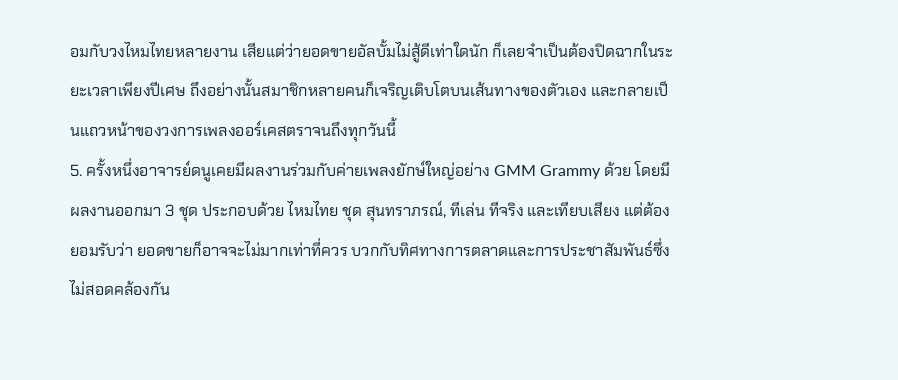อมกับวงไหมไทยหลายงาน เสียแต่ว่ายอดขายอัลบั้มไม่สู้ดีเท่าใดนัก ก็เลยจำเป็นต้องปิดฉากในระยะเวลาเพียงปีเศษ ถึงอย่างนั้นสมาชิกหลายคนก็เจริญเติบโตบนเส้นทางของตัวเอง และกลายเป็นแถวหน้าของวงการเพลงออร์เคสตราจนถึงทุกวันนี้
5. ครั้งหนึ่งอาจารย์ดนูเคยมีผลงานร่วมกับค่ายเพลงยักษ์ใหญ่อย่าง GMM Grammy ด้วย โดยมีผลงานออกมา 3 ชุด ประกอบด้วย ไหมไทย ชุด สุนทราภรณ์, ทีเล่น ทีจริง และเทียบเสียง แต่ต้องยอมรับว่า ยอดขายก็อาจจะไม่มากเท่าที่ควร บวกกับทิศทางการตลาดและการประชาสัมพันธ์ซึ่งไม่สอดคล้องกัน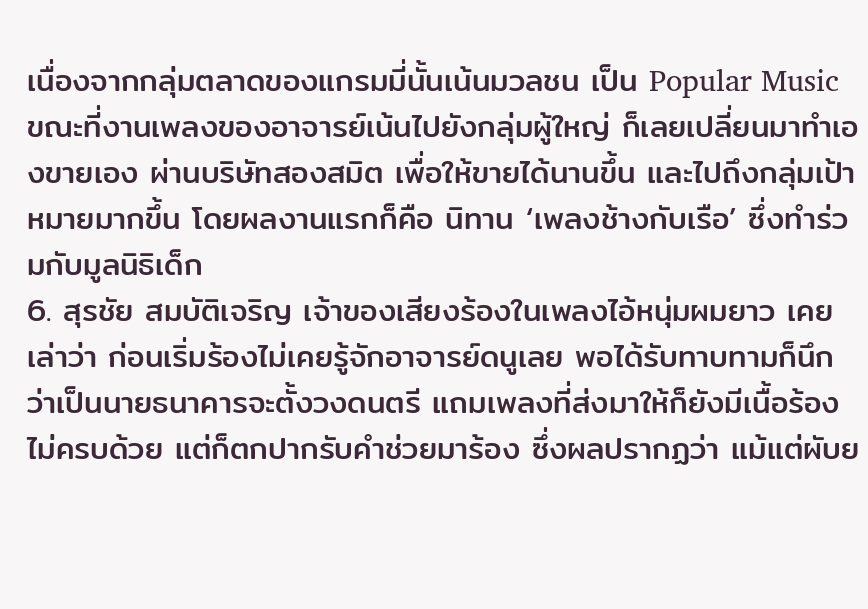เนื่องจากกลุ่มตลาดของแกรมมี่นั้นเน้นมวลชน เป็น Popular Music ขณะที่งานเพลงของอาจารย์เน้นไปยังกลุ่มผู้ใหญ่ ก็เลยเปลี่ยนมาทำเองขายเอง ผ่านบริษัทสองสมิต เพื่อให้ขายได้นานขึ้น และไปถึงกลุ่มเป้าหมายมากขึ้น โดยผลงานแรกก็คือ นิทาน ‘เพลงช้างกับเรือ’ ซึ่งทำร่วมกับมูลนิธิเด็ก
6. สุรชัย สมบัติเจริญ เจ้าของเสียงร้องในเพลงไอ้หนุ่มผมยาว เคยเล่าว่า ก่อนเริ่มร้องไม่เคยรู้จักอาจารย์ดนูเลย พอได้รับทาบทามก็นึกว่าเป็นนายธนาคารจะตั้งวงดนตรี แถมเพลงที่ส่งมาให้ก็ยังมีเนื้อร้องไม่ครบด้วย แต่ก็ตกปากรับคำช่วยมาร้อง ซึ่งผลปรากฏว่า แม้แต่ผับย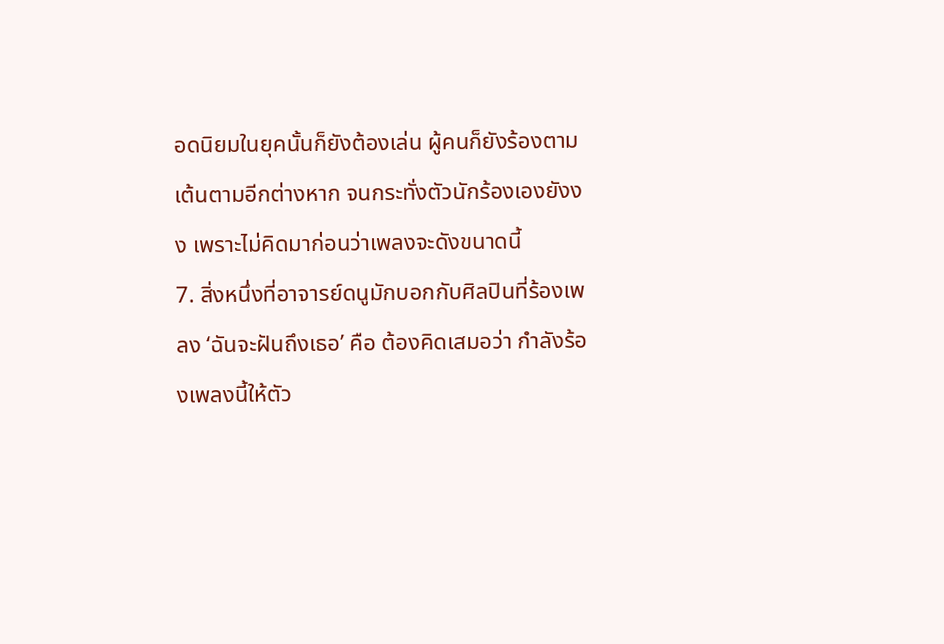อดนิยมในยุคนั้นก็ยังต้องเล่น ผู้คนก็ยังร้องตามเต้นตามอีกต่างหาก จนกระทั่งตัวนักร้องเองยังงง เพราะไม่คิดมาก่อนว่าเพลงจะดังขนาดนี้
7. สิ่งหนึ่งที่อาจารย์ดนูมักบอกกับศิลปินที่ร้องเพลง ‘ฉันจะฝันถึงเธอ’ คือ ต้องคิดเสมอว่า กำลังร้องเพลงนี้ให้ตัว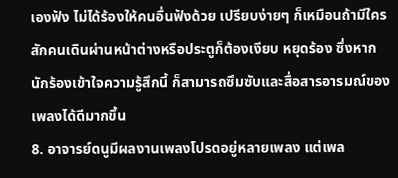เองฟัง ไม่ได้ร้องให้คนอื่นฟังด้วย เปรียบง่ายๆ ก็เหมือนถ้ามีใครสักคนเดินผ่านหน้าต่างหรือประตูก็ต้องเงียบ หยุดร้อง ซึ่งหากนักร้องเข้าใจความรู้สึกนี้ ก็สามารถซึมซับและสื่อสารอารมณ์ของเพลงได้ดีมากขึ้น
8. อาจารย์ดนูมีผลงานเพลงโปรดอยู่หลายเพลง แต่เพล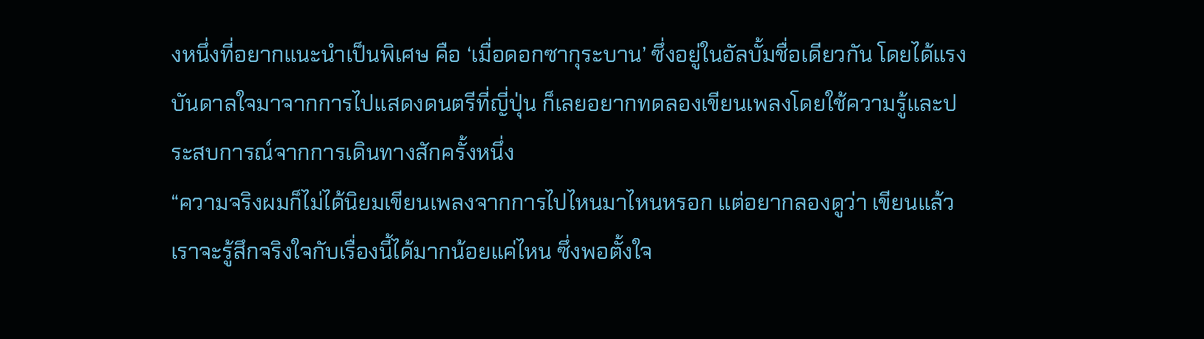งหนึ่งที่อยากแนะนำเป็นพิเศษ คือ ‘เมื่อดอกซากุระบาน’ ซึ่งอยู่ในอัลบั้มชื่อเดียวกัน โดยได้แรงบันดาลใจมาจากการไปแสดงดนตรีที่ญี่ปุ่น ก็เลยอยากทดลองเขียนเพลงโดยใช้ความรู้และประสบการณ์จากการเดินทางสักครั้งหนึ่ง
“ความจริงผมก็ไม่ได้นิยมเขียนเพลงจากการไปไหนมาไหนหรอก แต่อยากลองดูว่า เขียนแล้ว เราจะรู้สึกจริงใจกับเรื่องนี้ได้มากน้อยแค่ไหน ซึ่งพอตั้งใจ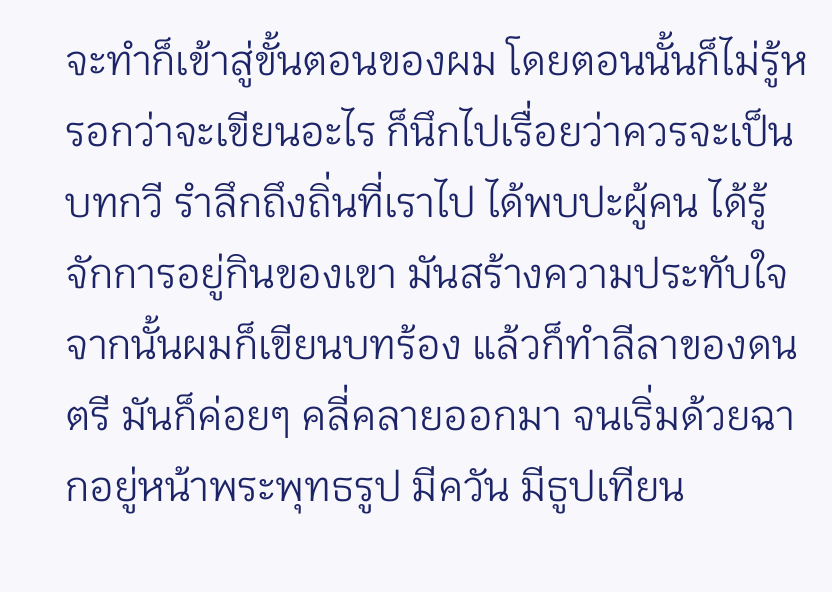จะทำก็เข้าสู่ขั้นตอนของผม โดยตอนนั้นก็ไม่รู้หรอกว่าจะเขียนอะไร ก็นึกไปเรื่อยว่าควรจะเป็นบทกวี รำลึกถึงถิ่นที่เราไป ได้พบปะผู้คน ได้รู้จักการอยู่กินของเขา มันสร้างความประทับใจ จากนั้นผมก็เขียนบทร้อง แล้วก็ทำลีลาของดนตรี มันก็ค่อยๆ คลี่คลายออกมา จนเริ่มด้วยฉากอยู่หน้าพระพุทธรูป มีควัน มีธูปเทียน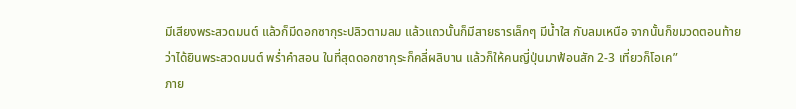มีเสียงพระสวดมนต์ แล้วก็มีดอกซากุระปลิวตามลม แล้วแถวนั้นก็มีสายธารเล็กๆ มีน้ำใส กับลมเหนือ จากนั้นก็ขมวดตอนท้ายว่าได้ยินพระสวดมนต์ พร่ำคำสอน ในที่สุดดอกซากุระก็คลี่ผลิบาน แล้วก็ให้คนญี่ปุ่นมาฟ้อนสัก 2-3 เที่ยวก็โอเค”
ภาย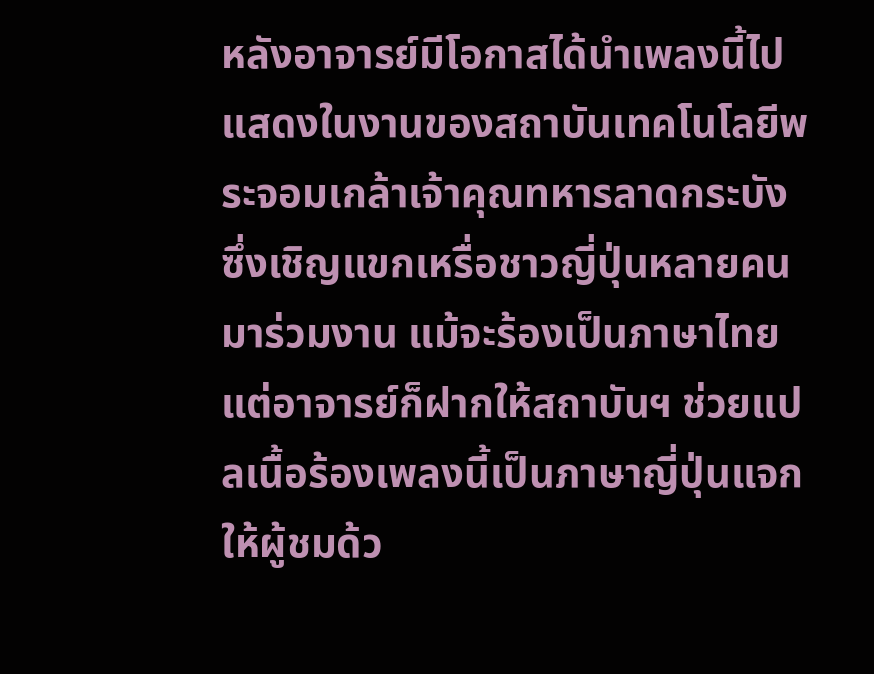หลังอาจารย์มีโอกาสได้นำเพลงนี้ไปแสดงในงานของสถาบันเทคโนโลยีพระจอมเกล้าเจ้าคุณทหารลาดกระบัง ซึ่งเชิญแขกเหรื่อชาวญี่ปุ่นหลายคนมาร่วมงาน แม้จะร้องเป็นภาษาไทย แต่อาจารย์ก็ฝากให้สถาบันฯ ช่วยแปลเนื้อร้องเพลงนี้เป็นภาษาญี่ปุ่นแจกให้ผู้ชมด้ว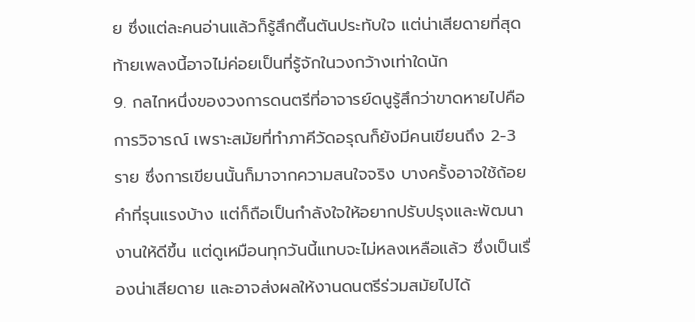ย ซึ่งแต่ละคนอ่านแล้วก็รู้สึกตื้นตันประทับใจ แต่น่าเสียดายที่สุดท้ายเพลงนี้อาจไม่ค่อยเป็นที่รู้จักในวงกว้างเท่าใดนัก
9. กลไกหนึ่งของวงการดนตรีที่อาจารย์ดนูรู้สึกว่าขาดหายไปคือ การวิจารณ์ เพราะสมัยที่ทำภาคีวัดอรุณก็ยังมีคนเขียนถึง 2-3 ราย ซึ่งการเขียนนั้นก็มาจากความสนใจจริง บางครั้งอาจใช้ถ้อยคำที่รุนแรงบ้าง แต่ก็ถือเป็นกำลังใจให้อยากปรับปรุงและพัฒนางานให้ดีขึ้น แต่ดูเหมือนทุกวันนี้แทบจะไม่หลงเหลือแล้ว ซึ่งเป็นเรื่องน่าเสียดาย และอาจส่งผลให้งานดนตรีร่วมสมัยไปได้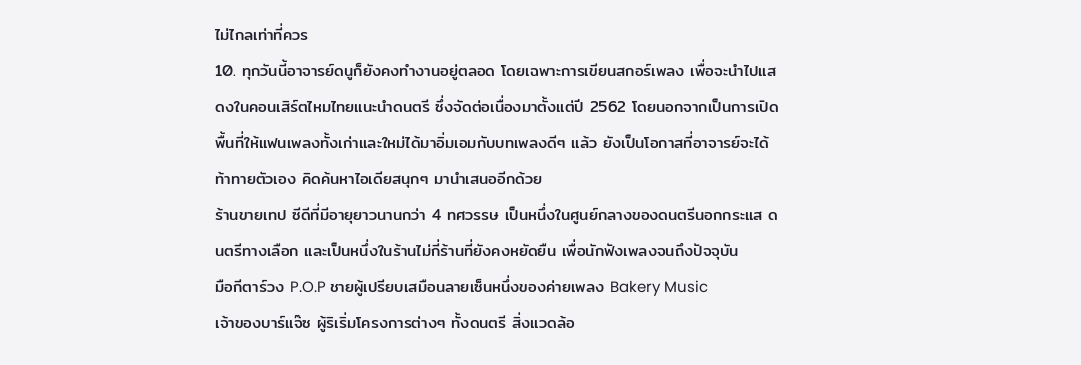ไม่ไกลเท่าที่ควร
10. ทุกวันนี้อาจารย์ดนูก็ยังคงทำงานอยู่ตลอด โดยเฉพาะการเขียนสกอร์เพลง เพื่อจะนำไปแสดงในคอนเสิร์ตไหมไทยแนะนำดนตรี ซึ่งจัดต่อเนื่องมาตั้งแต่ปี 2562 โดยนอกจากเป็นการเปิดพื้นที่ให้แฟนเพลงทั้งเก่าและใหม่ได้มาอิ่มเอมกับบทเพลงดีๆ แล้ว ยังเป็นโอกาสที่อาจารย์จะได้ท้าทายตัวเอง คิดค้นหาไอเดียสนุกๆ มานำเสนออีกด้วย
ร้านขายเทป ซีดีที่มีอายุยาวนานกว่า 4 ทศวรรษ เป็นหนึ่งในศูนย์กลางของดนตรีนอกกระแส ดนตรีทางเลือก และเป็นหนึ่งในร้านไม่กี่ร้านที่ยังคงหยัดยืน เพื่อนักฟังเพลงจนถึงปัจจุบัน
มือกีตาร์วง P.O.P ชายผู้เปรียบเสมือนลายเซ็นหนึ่งของค่ายเพลง Bakery Music
เจ้าของบาร์แจ๊ซ ผู้ริเริ่มโครงการต่างๆ ทั้งดนตรี สิ่งแวดล้อ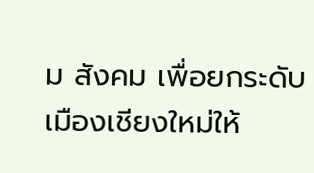ม สังคม เพื่อยกระดับเมืองเชียงใหม่ให้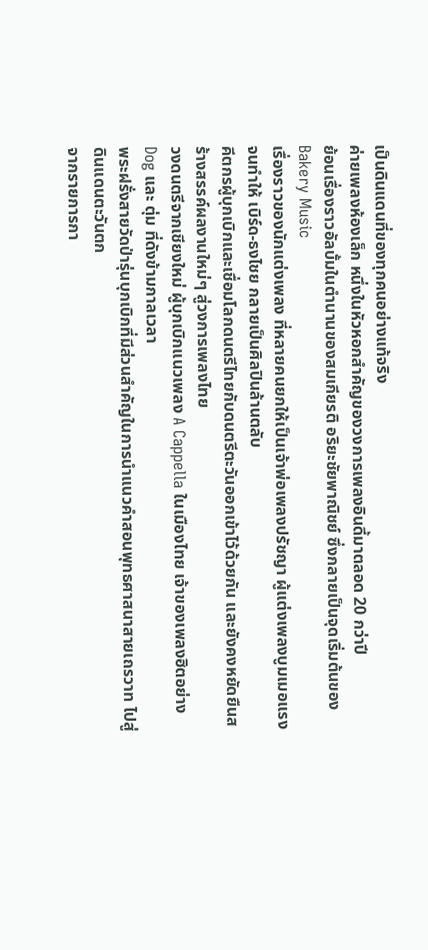เป็นดินแดนที่ของทุกคนอย่างแท้จริง
ค่ายเพลงห้องเล็ก หนึ่งในหัวหอกสำคัญของวงการเพลงอินดี้มาตลอด 20 กว่าปี
ย้อนเรื่องราวอัลบั้มในตำนานของสมเกียรติ อริยะชัยพาณิชย์ ซึ่งกลายเป็นจุดเริ่มต้นของ Bakery Music
เรื่องราวของนักแต่งเพลง ที่หลายคนยกให้เป็นเจ้าพ่อเพลงปรัชญา ผู้แต่งเพลงบูมเมอแรง จนทำให้ เบิร์ด-ธงไชย กลายเป็นศิลปินล้านตลับ
คีตกรผู้บุกเบิกและเชื่อมโลกดนตรีไทยกับดนตรีตะวันออกเข้าไว้ด้วยกัน และยังคงหยัดยืนสร้างสรรค์ผลงานใหม่ๆ สู่วงการเพลงไทย
วงดนตรีจากเชียงใหม่ ผู้บุกเบิกแนวเพลง A Cappella ในเมืองไทย เจ้าของเพลงฮิตอย่าง Dog และ ตุ่ม ที่ดังข้ามกาลเวลา
พระฝรั่งสายวัดป่ารุ่นบุกเบิกที่มีส่วนสำคัญในการนำแนวคำสอนพุทธศาสนาสายเถรวาท ไปสู่ดินแดนตะวันตก
จากรายการกา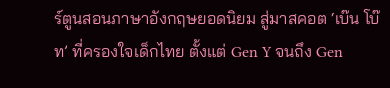ร์ตูนสอนภาษาอังกฤษยอดนิยม สู่มาสคอต ‘เบ๊น โบ๊ท’ ที่ครองใจเด็กไทย ตั้งแต่ Gen Y จนถึง Gen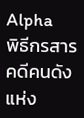Alpha
พิธีกรสารคดีคนดังแห่ง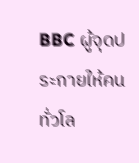BBC ผู้จุดประกายให้คนทั่วโล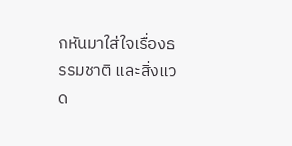กหันมาใส่ใจเรื่องธรรมชาติ และสิ่งแวด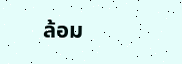ล้อม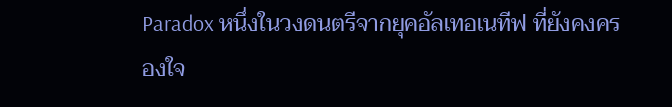Paradox หนึ่งในวงดนตรีจากยุคอัลเทอเนทีฟ ที่ยังคงครองใจ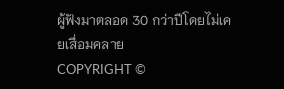ผู้ฟังมาตลอด 30 กว่าปีโดยไม่เคยเสื่อมคลาย
COPYRIGHT ©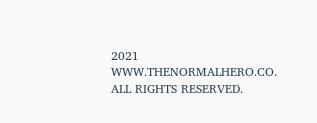2021 WWW.THENORMALHERO.CO. ALL RIGHTS RESERVED.